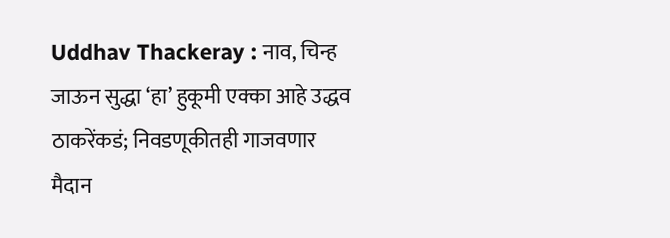Uddhav Thackeray : नाव, चिन्ह जाऊन सुद्धा ‘हा’ हुकूमी एक्का आहे उद्धव ठाकरेंकडं; निवडणूकीतही गाजवणार मैदान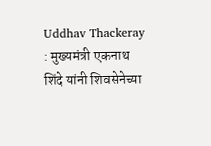Uddhav Thackeray : मुख्यमंत्री एकनाथ शिंदे यांनी शिवसेनेच्या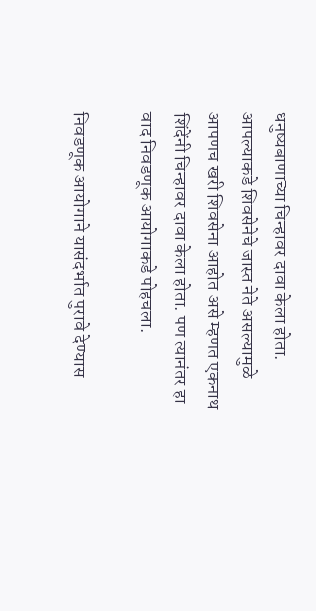धनुष्यबाणाच्या चिन्हावर दावा केला होता. आपल्याकडे शिवसेनेचे जास्त नेते असल्यामुळे आपणच खरी शिवसेना आहोत असे म्हणत एकनाथ शिंदेंनी चिन्हावर दावा केला होता. पण त्यानंतर हा वाद निवडणूक आयोगाकडे पोहचला.

निवडणूक आयोगाने यासंदर्भात पुरावे देण्यास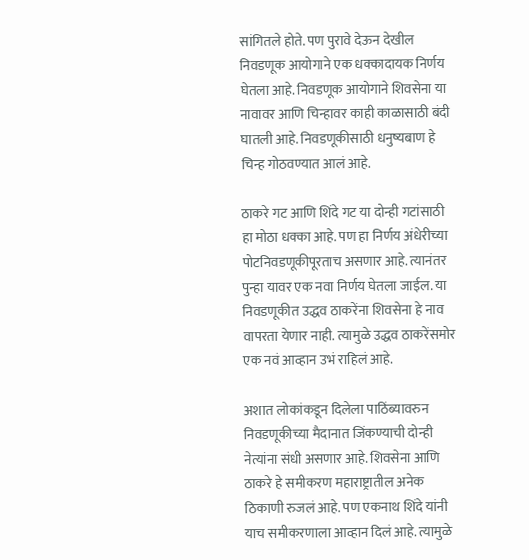सांगितले होते. पण पुरावे देऊन देखील निवडणूक आयोगाने एक धक्कादायक निर्णय घेतला आहे. निवडणूक आयोगाने शिवसेना या नावावर आणि चिन्हावर काही काळासाठी बंदी घातली आहे. निवडणूकीसाठी धनुष्यबाण हे चिन्ह गोठवण्यात आलं आहे.

ठाकरे गट आणि शिंदे गट या दोन्ही गटांसाठी हा मोठा धक्का आहे. पण हा निर्णय अंधेरीच्या पोटनिवडणूकीपूरताच असणार आहे. त्यानंतर पुन्हा यावर एक नवा निर्णय घेतला जाईल. या निवडणूकीत उद्धव ठाकरेंना शिवसेना हे नाव वापरता येणार नाही. त्यामुळे उद्धव ठाकरेंसमोर एक नवं आव्हान उभं राहिलं आहे.

अशात लोकांकडून दिलेला पाठिंब्यावरुन निवडणूकीच्या मैदानात जिंकण्याची दोन्ही नेत्यांना संधी असणार आहे. शिवसेना आणि ठाकरे हे समीकरण महाराष्ट्रातील अनेक ठिकाणी रुजलं आहे. पण एकनाथ शिंदे यांनी याच समीकरणाला आव्हान दिलं आहे. त्यामुळे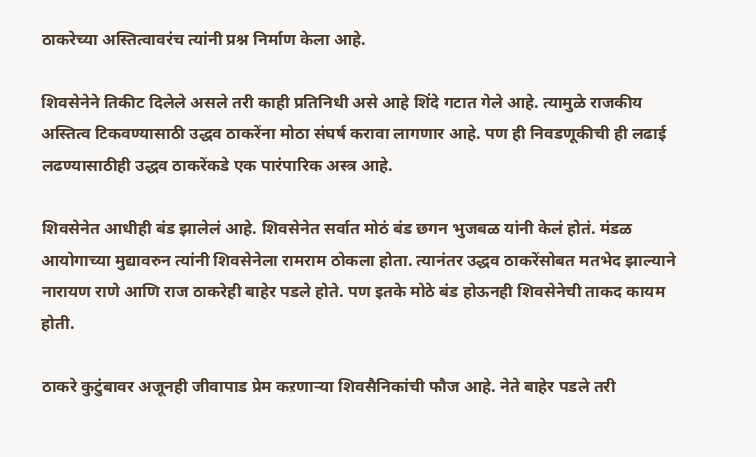ठाकरेच्या अस्तित्वावरंच त्यांनी प्रश्न निर्माण केला आहे.

शिवसेनेने तिकीट दिलेले असले तरी काही प्रतिनिधी असे आहे शिंदे गटात गेले आहे. त्यामुळे राजकीय अस्तित्व टिकवण्यासाठी उद्धव ठाकरेंना मोठा संघर्ष करावा लागणार आहे. पण ही निवडणूकीची ही लढाई लढण्यासाठीही उद्धव ठाकरेंकडे एक पारंपारिक अस्त्र आहे.

शिवसेनेत आधीही बंड झालेलं आहे. शिवसेनेत सर्वात मोठं बंड छगन भुजबळ यांनी केलं होतं. मंडळ आयोगाच्या मुद्यावरुन त्यांनी शिवसेनेला रामराम ठोकला होता. त्यानंतर उद्धव ठाकरेंसोबत मतभेद झाल्याने नारायण राणे आणि राज ठाकरेही बाहेर पडले होते. पण इतके मोठे बंड होऊनही शिवसेनेची ताकद कायम होती.

ठाकरे कुटुंबावर अजूनही जीवापाड प्रेम कऱणाऱ्या शिवसैनिकांची फौज आहे. नेते बाहेर पडले तरी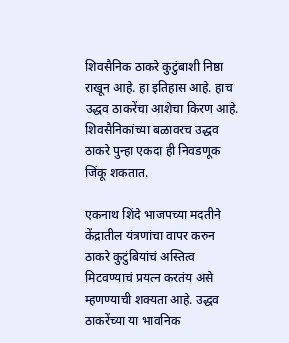शिवसैनिक ठाकरे कुटुंबाशी निष्ठा राखून आहे. हा इतिहास आहे. हाच उद्धव ठाकरेंचा आशेचा किरण आहे. शिवसैनिकांच्या बळावरच उद्धव ठाकरे पुन्हा एकदा ही निवडणूक जिंकू शकतात.

एकनाथ शिंदे भाजपच्या मदतीने केंद्रातील यंत्रणांचा वापर करुन ठाकरे कुटुंबियांचं अस्तित्व मिटवण्याचं प्रयत्न करतंय असे म्हणण्याची शक्यता आहे. उद्धव ठाकरेंच्या या भावनिक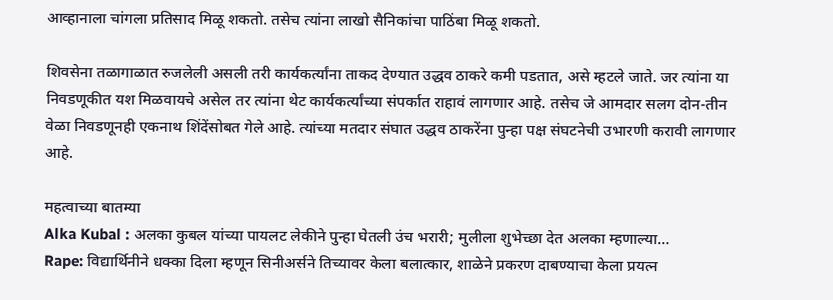आव्हानाला चांगला प्रतिसाद मिळू शकतो. तसेच त्यांना लाखो सैनिकांचा पाठिंबा मिळू शकतो.

शिवसेना तळागाळात रुजलेली असली तरी कार्यकर्त्यांना ताकद देण्यात उद्धव ठाकरे कमी पडतात, असे म्हटले जाते. जर त्यांना या निवडणूकीत यश मिळवायचे असेल तर त्यांना थेट कार्यकर्त्यांच्या संपर्कात राहावं लागणार आहे. तसेच जे आमदार सलग दोन-तीन वेळा निवडणूनही एकनाथ शिंदेंसोबत गेले आहे. त्यांच्या मतदार संघात उद्धव ठाकरेंना पुन्हा पक्ष संघटनेची उभारणी करावी लागणार आहे.

महत्वाच्या बातम्या
Alka Kubal : अलका कुबल यांच्या पायलट लेकीने पुन्हा घेतली उंच भरारी; मुलीला शुभेच्छा देत अलका म्हणाल्या…
Rape: विद्यार्थिनीने धक्का दिला म्हणून सिनीअर्सने तिच्यावर केला बलात्कार, शाळेने प्रकरण दाबण्याचा केला प्रयत्न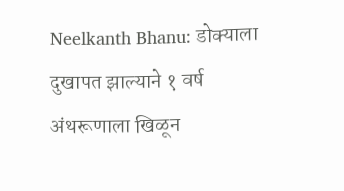Neelkanth Bhanu: डोक्याला दुखापत झाल्याने १ वर्ष अंथरूणाला खिळून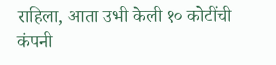राहिला, आता उभी केली १० कोटींची कंपनी